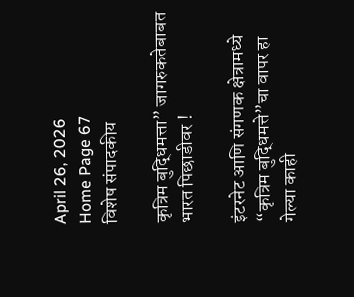April 26, 2026
Home Page 67
विशेष संपादकीय

कृत्रिम बुद्धिमत्ता” जागरुकतेबाबत भारत पिछाडीवर !

इंटरनेट आणि संगणक क्षेत्रामध्ये “कृत्रिम बुद्धिमत्ते”चा वापर हा गेल्या काही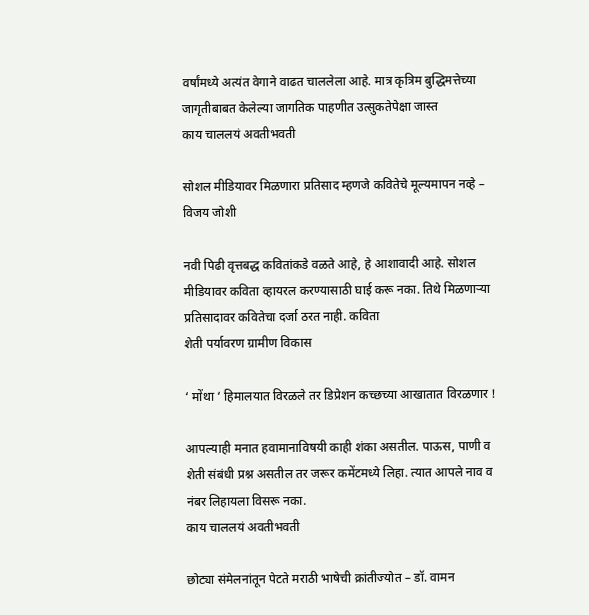वर्षांमध्ये अत्यंत वेगाने वाढत चाललेला आहे. मात्र कृत्रिम बुद्धिमत्तेच्या जागृतीबाबत केलेल्या जागतिक पाहणीत उत्सुकतेपेक्षा जास्त
काय चाललयं अवतीभवती

सोशल मीडियावर मिळणारा प्रतिसाद म्हणजे कवितेचे मूल्यमापन नव्हे – विजय जोशी

नवी पिढी वृत्तबद्ध कवितांकडे वळते आहे, हे आशावादी आहे. सोशल मीडियावर कविता व्हायरल करण्यासाठी घाई करू नका. तिथे मिळणाऱ्या प्रतिसादावर कवितेचा दर्जा ठरत नाही. कविता
शेती पर्यावरण ग्रामीण विकास

‘ मोंथा ‘ हिमालयात विरळले तर डिप्रेशन कच्छच्या आखातात विरळणार !

आपल्याही मनात हवामानाविषयी काही शंका असतील. पाऊस, पाणी व शेती संबंधी प्रश्न असतील तर जरूर कमेंटमध्ये लिहा. त्यात आपले नाव व नंबर लिहायला विसरू नका.
काय चाललयं अवतीभवती

छोट्या संमेलनांतून पेटते मराठी भाषेची क्रांतीज्योत – डॉ. वामन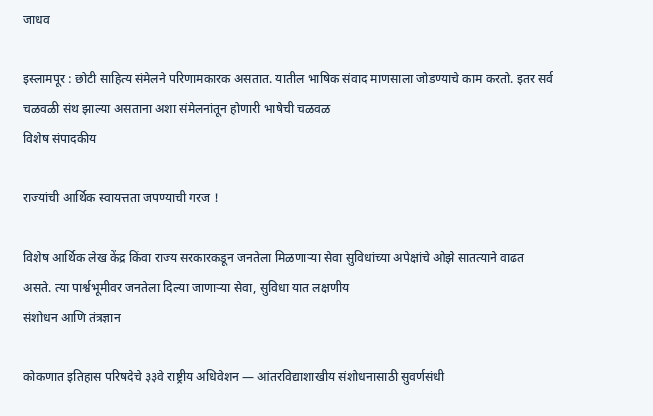जाधव

इस्लामपूर : छोटी साहित्य संमेलने परिणामकारक असतात. यातील भाषिक संवाद माणसाला जोडण्याचे काम करतो. इतर सर्व चळवळी संथ झाल्या असताना अशा संमेलनांतून होणारी भाषेची चळवळ
विशेष संपादकीय

राज्यांची आर्थिक स्वायत्तता जपण्याची गरज !

विशेष आर्थिक लेख केंद्र किंवा राज्य सरकारकडून जनतेला मिळणाऱ्या सेवा सुविधांच्या अपेक्षांचे ओझे सातत्याने वाढत असते. त्या पार्श्वभूमीवर जनतेला दिल्या जाणाऱ्या सेवा, सुविधा यात लक्षणीय
संशोधन आणि तंत्रज्ञान

कोकणात इतिहास परिषदेचे ३३वे राष्ट्रीय अधिवेशन — आंतरविद्याशाखीय संशोधनासाठी सुवर्णसंधी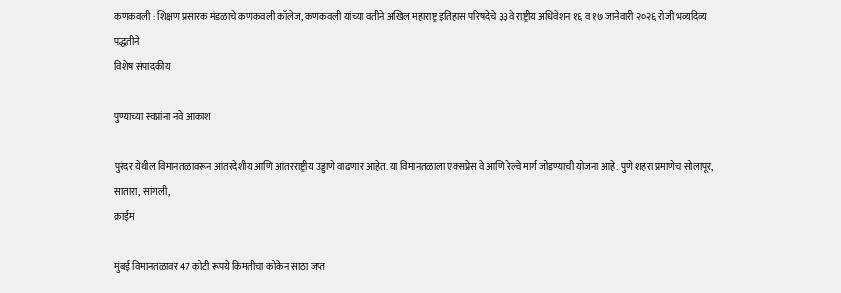कणकवली : शिक्षण प्रसारक मंडळाचे कणकवली कॉलेज, कणकवली यांच्या वतीने अखिल महाराष्ट्र इतिहास परिषदेचे ३३वे राष्ट्रीय अधिवेशन १६ व १७ जानेवारी २०२६ रोजी भव्यदिव्य पद्धतीने
विशेष संपादकीय

पुण्याच्या स्वप्नांना नवे आकाश

पुरंदर येथील विमानतळावरून आंतरदेशीय आणि आंतरराष्ट्रीय उड्डाणे वाढणार आहेत. या विमानतळाला एक्सप्रेस वे आणि रेल्वे मार्ग जोडण्याची योजना आहे. पुणे शहरा प्रमाणेच सोलापूर, सातारा, सांगली,
क्राईम

मुंबई विमानतळावर 47 कोटी रूपये किमतीचा कोकेन साठा जप्त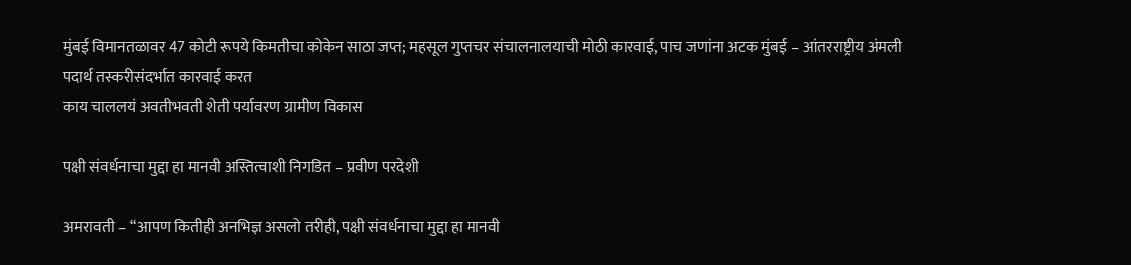मुंबई विमानतळावर 47 कोटी रूपये किमतीचा कोकेन साठा जप्त; महसूल गुप्तचर संचालनालयाची मोठी कारवाई, पाच जणांना अटक मुंबई – आंतरराष्ट्रीय अंमली पदार्थ तस्करीसंदर्भात कारवाई करत
काय चाललयं अवतीभवती शेती पर्यावरण ग्रामीण विकास

पक्षी संवर्धनाचा मुद्दा हा मानवी अस्तित्वाशी निगडित – प्रवीण परदेशी

अमरावती – “आपण कितीही अनभिज्ञ असलो तरीही, पक्षी संवर्धनाचा मुद्दा हा मानवी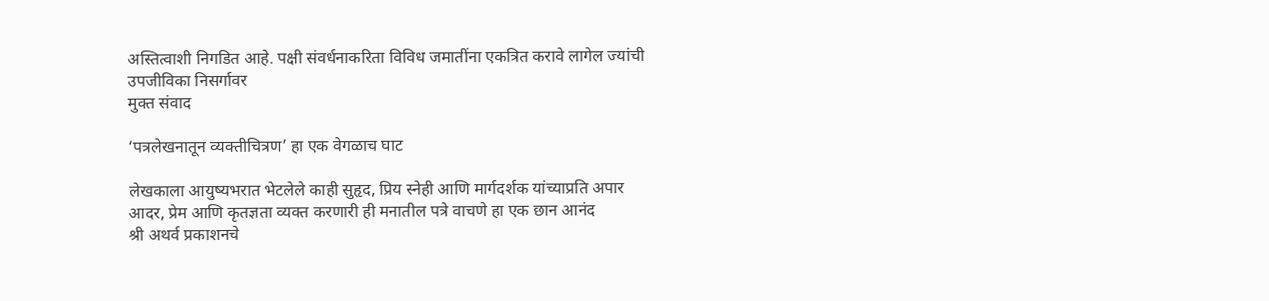अस्तित्वाशी निगडित आहे. पक्षी संवर्धनाकरिता विविध जमातींना एकत्रित करावे लागेल ज्यांची उपजीविका निसर्गावर
मुक्त संवाद

‘पत्रलेखनातून व्यक्तीचित्रण’ हा एक वेगळाच घाट

लेखकाला आयुष्यभरात भेटलेले काही सुहृद, प्रिय स्नेही आणि मार्गदर्शक यांच्याप्रति अपार आदर, प्रेम आणि कृतज्ञता व्यक्त करणारी ही मनातील पत्रे वाचणे हा एक छान आनंद
श्री अथर्व प्रकाशनचे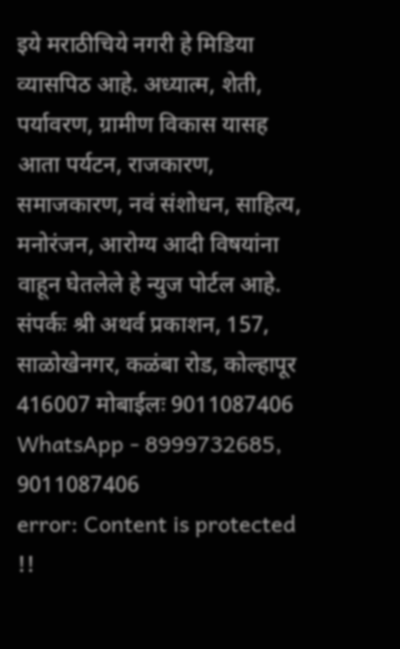इये मराठीचिये नगरी हे मिडिया व्यासपिठ आहे. अध्यात्म, शेती, पर्यावरण, ग्रामीण विकास यासह आता पर्यटन, राजकारण, समाजकारण, नवं संशोधन, साहित्य, मनोरंजन, आरोग्य आदी विषयांना वाहून घेतलेले हे न्युज पोर्टल आहे. संपर्कः श्री अथर्व प्रकाशन, 157, साळोखेनगर, कळंबा रोड, कोल्हापूर 416007 मोबाईलः 9011087406 WhatsApp - 8999732685, 9011087406
error: Content is protected !!